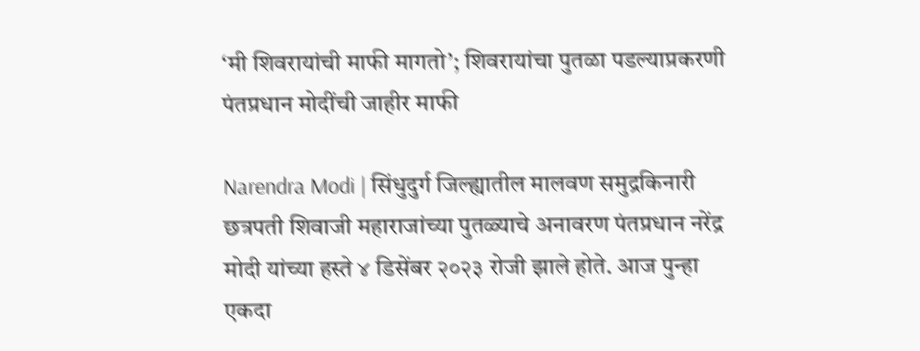‘मी शिवरायांची माफी मागतो’; शिवरायांचा पुतळा पडल्याप्रकरणी पंतप्रधान मोदींची जाहीर माफी

Narendra Modi | सिंधुदुर्ग जिल्ह्यातील मालवण समुद्रकिनारी छत्रपती शिवाजी महाराजांच्या पुतळ्याचे अनावरण पंतप्रधान नरेंद्र मोदी यांच्या हस्ते ४ डिसेंबर २०२३ रोजी झाले होते. आज पुन्हा एकदा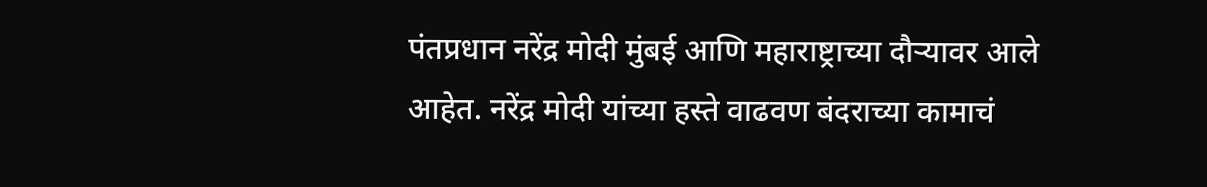पंतप्रधान नरेंद्र मोदी मुंबई आणि महाराष्ट्राच्या दौऱ्यावर आले आहेत. नरेंद्र मोदी यांच्या हस्ते वाढवण बंदराच्या कामाचं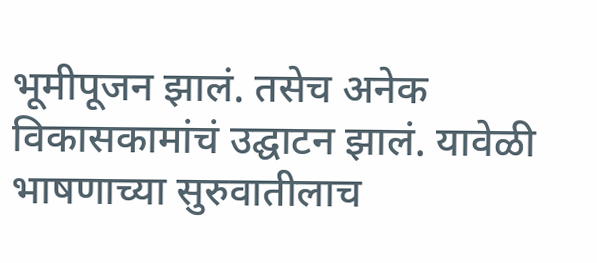भूमीपूजन झालं. तसेच अनेक विकासकामांचं उद्घाटन झालं. यावेळी भाषणाच्या सुरुवातीलाच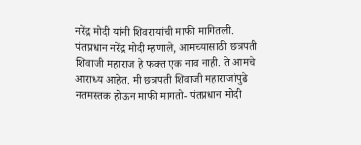नरेंद्र मोदी यांनी शिवरायांची माफी मागितली.
पंतप्रधान नरेंद्र मोदी म्हणाले, आमच्यासाठी छत्रपती शिवाजी महाराज हे फक्त एक नाव नाही. ते आमचे आराध्य आहेत. मी छत्रपती शिवाजी महाराजांपुढे नतमस्तक होऊन माफी मागतो- पंतप्रधान मोदी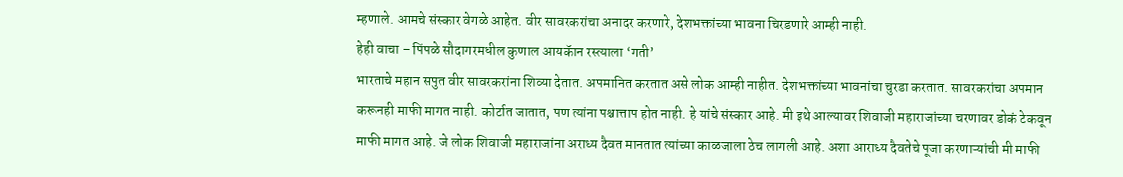म्हणाले. आमचे संस्कार वेगळे आहेत. वीर सावरकरांचा अनादर करणारे, देशभक्तांच्या भावना चिरडणारे आम्ही नाही.
हेही वाचा – पिंपळे सौदागरमधील कुणाल आयकॅान रस्त्याला ‘गती’
भारताचे महान सपुत वीर सावरकरांना शिव्या देतात. अपमानित करतात असे लोक आम्ही नाहीत. देशभक्तांच्या भावनांचा चुरडा करतात. सावरकरांचा अपमान करूनही माफी मागत नाही. कोर्टात जातात, पण त्यांना पश्चात्ताप होत नाही. हे यांचे संस्कार आहे. मी इथे आल्यावर शिवाजी महाराजांच्या चरणावर डोकं टेकवून माफी मागत आहे. जे लोक शिवाजी महाराजांना अराध्य दैवत मानतात त्यांच्या काळजाला ठेच लागली आहे. अशा आराध्य दैवतेचे पूजा करणाऱ्यांची मी माफी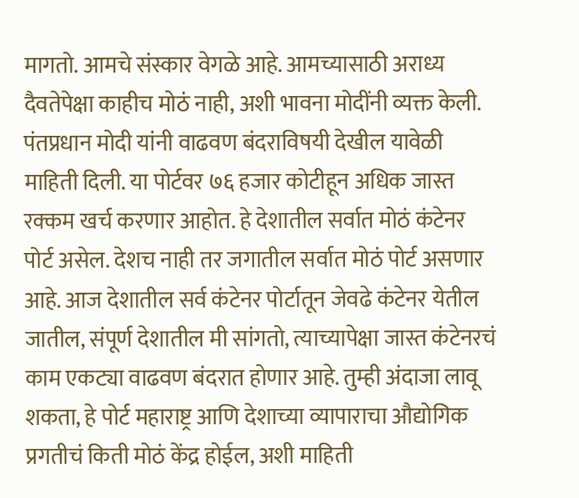मागतो. आमचे संस्कार वेगळे आहे. आमच्यासाठी अराध्य दैवतेपेक्षा काहीच मोठं नाही, अशी भावना मोदींनी व्यक्त केली.
पंतप्रधान मोदी यांनी वाढवण बंदराविषयी देखील यावेळी माहिती दिली. या पोर्टवर ७६ हजार कोटीहून अधिक जास्त रक्कम खर्च करणार आहोत. हे देशातील सर्वात मोठं कंटेनर पोर्ट असेल. देशच नाही तर जगातील सर्वात मोठं पोर्ट असणार आहे. आज देशातील सर्व कंटेनर पोर्टातून जेवढे कंटेनर येतील जातील, संपूर्ण देशातील मी सांगतो, त्याच्यापेक्षा जास्त कंटेनरचं काम एकट्या वाढवण बंदरात होणार आहे. तुम्ही अंदाजा लावू शकता, हे पोर्ट महाराष्ट्र आणि देशाच्या व्यापाराचा औद्योगिक प्रगतीचं किती मोठं केंद्र होईल, अशी माहिती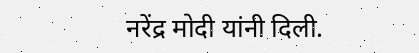नरेंद्र मोदी यांनी दिली.